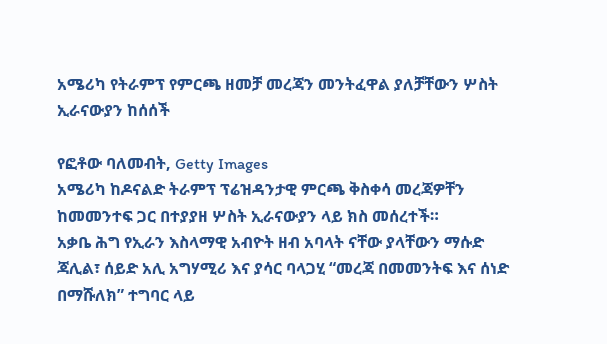አሜሪካ የትራምፕ የምርጫ ዘመቻ መረጃን መንትፈዋል ያለቻቸውን ሦስት ኢራናውያን ከሰሰች

የፎቶው ባለመብት, Getty Images
አሜሪካ ከዶናልድ ትራምፕ ፕሬዝዳንታዊ ምርጫ ቅስቀሳ መረጃዎቸን ከመመንተፍ ጋር በተያያዘ ሦስት ኢራናውያን ላይ ክስ መሰረተች።
አቃቤ ሕግ የኢራን እስላማዊ አብዮት ዘብ አባላት ናቸው ያላቸውን ማሱድ ጃሊል፣ ሰይድ አሊ አግሃሚሪ እና ያሳር ባላጋሂ “መረጃ በመመንትፍ እና ሰነድ በማሹለክ” ተግባር ላይ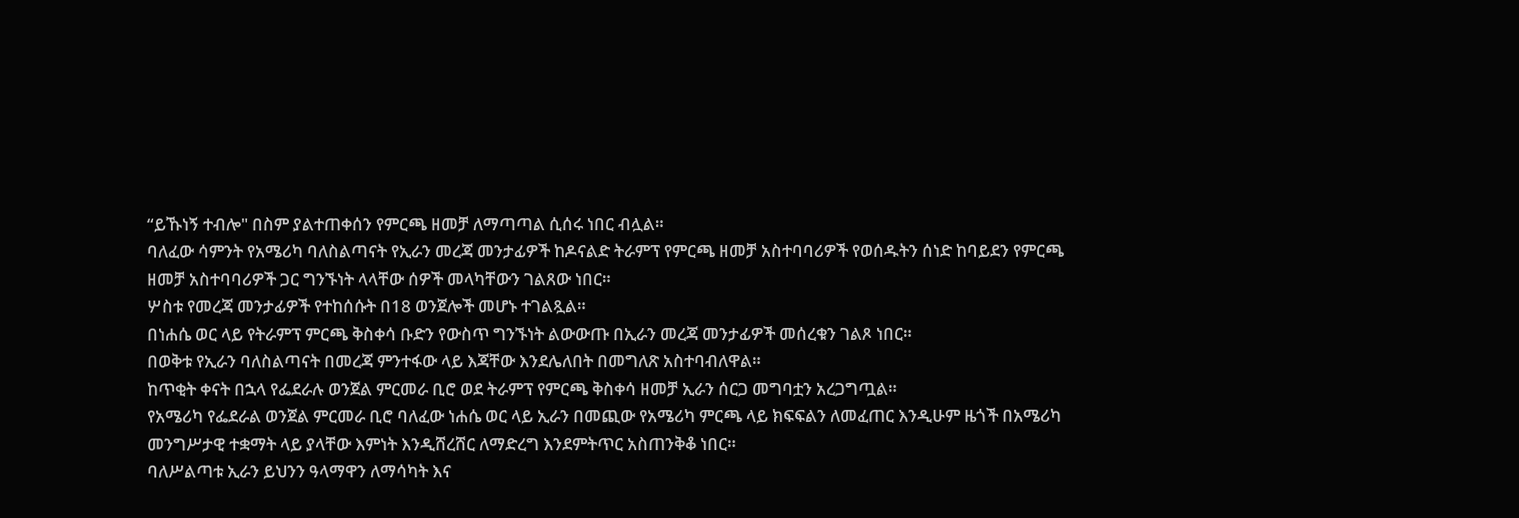“ይኹነኝ ተብሎ" በስም ያልተጠቀሰን የምርጫ ዘመቻ ለማጣጣል ሲሰሩ ነበር ብሏል።
ባለፈው ሳምንት የአሜሪካ ባለስልጣናት የኢራን መረጃ መንታፊዎች ከዶናልድ ትራምፕ የምርጫ ዘመቻ አስተባባሪዎች የወሰዱትን ሰነድ ከባይደን የምርጫ ዘመቻ አስተባባሪዎች ጋር ግንኙነት ላላቸው ሰዎች መላካቸውን ገልጸው ነበር።
ሦስቱ የመረጃ መንታፊዎች የተከሰሱት በ18 ወንጀሎች መሆኑ ተገልጿል።
በነሐሴ ወር ላይ የትራምፕ ምርጫ ቅስቀሳ ቡድን የውስጥ ግንኙነት ልውውጡ በኢራን መረጃ መንታፊዎች መሰረቁን ገልጾ ነበር።
በወቅቱ የኢራን ባለስልጣናት በመረጃ ምንተፋው ላይ እጃቸው እንደሌለበት በመግለጽ አስተባብለዋል።
ከጥቂት ቀናት በኋላ የፌደራሉ ወንጀል ምርመራ ቢሮ ወደ ትራምፕ የምርጫ ቅስቀሳ ዘመቻ ኢራን ሰርጋ መግባቷን አረጋግጧል።
የአሜሪካ የፌደራል ወንጀል ምርመራ ቢሮ ባለፈው ነሐሴ ወር ላይ ኢራን በመጪው የአሜሪካ ምርጫ ላይ ክፍፍልን ለመፈጠር እንዲሁም ዜጎች በአሜሪካ መንግሥታዊ ተቋማት ላይ ያላቸው እምነት እንዲሸረሸር ለማድረግ እንደምትጥር አስጠንቅቆ ነበር።
ባለሥልጣቱ ኢራን ይህንን ዓላማዋን ለማሳካት እና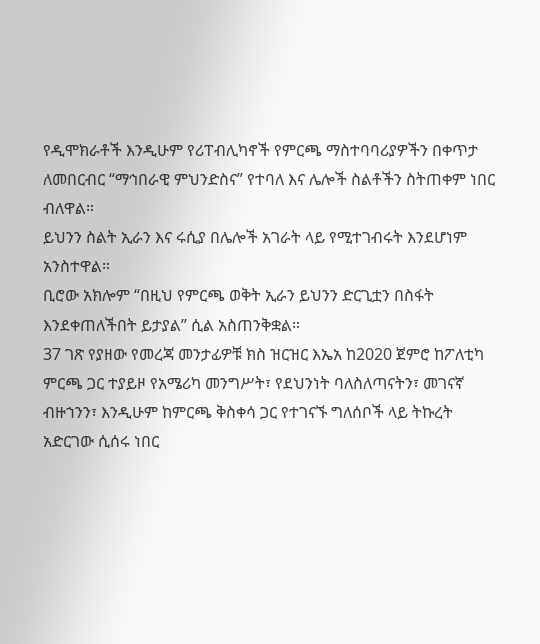የዲሞክራቶች እንዲሁም የሪፐብሊካኖች የምርጫ ማስተባባሪያዎችን በቀጥታ ለመበርብር “ማኅበራዊ ምህንድስና” የተባለ እና ሌሎች ስልቶችን ስትጠቀም ነበር ብለዋል።
ይህንን ስልት ኢራን እና ሩሲያ በሌሎች አገራት ላይ የሚተገብሩት እንደሆነም አንስተዋል።
ቢሮው አክሎም “በዚህ የምርጫ ወቅት ኢራን ይህንን ድርጊቷን በስፋት እንደቀጠለችበት ይታያል” ሲል አስጠንቅቋል።
37 ገጽ የያዘው የመረጃ መንታፊዎቹ ክስ ዝርዝር እኤአ ከ2020 ጀምሮ ከፖለቲካ ምርጫ ጋር ተያይዞ የአሜሪካ መንግሥት፣ የደህንነት ባለስለጣናትን፣ መገናኛ ብዙኀንን፣ እንዲሁም ከምርጫ ቅስቀሳ ጋር የተገናኙ ግለሰቦች ላይ ትኩረት አድርገው ሲሰሩ ነበር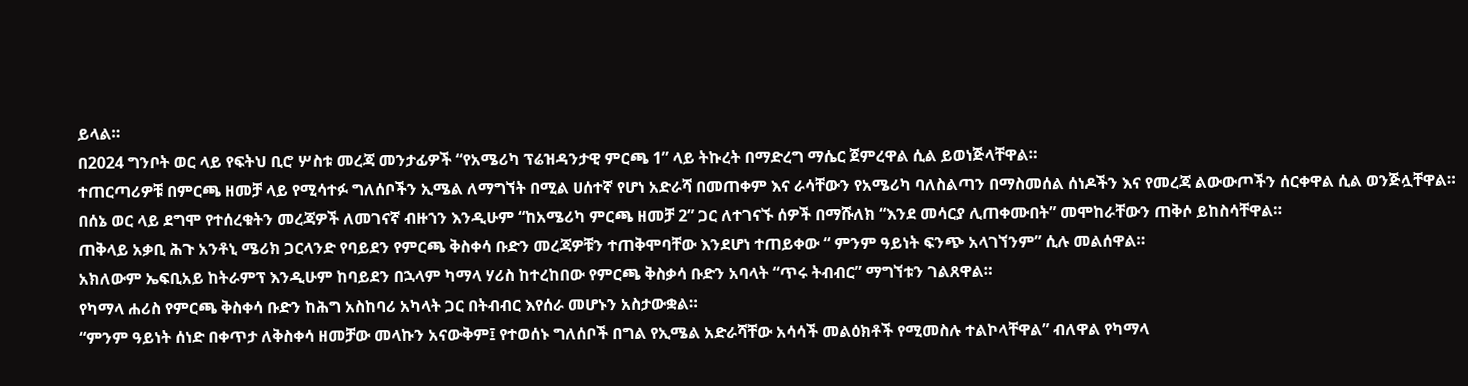ይላል።
በ2024 ግንቦት ወር ላይ የፍትህ ቢሮ ሦስቱ መረጃ መንታፊዎች “የአሜሪካ ፕሬዝዳንታዊ ምርጫ 1” ላይ ትኩረት በማድረግ ማሴር ጀምረዋል ሲል ይወነጅላቸዋል።
ተጠርጣሪዎቹ በምርጫ ዘመቻ ላይ የሚሳተፉ ግለሰቦችን ኢሜል ለማግኘት በሚል ሀሰተኛ የሆነ አድራሻ በመጠቀም እና ራሳቸውን የአሜሪካ ባለስልጣን በማስመሰል ሰነዶችን እና የመረጃ ልውውጦችን ሰርቀዋል ሲል ወንጅሏቸዋል።
በሰኔ ወር ላይ ደግሞ የተሰረቁትን መረጃዎች ለመገናኛ ብዙኀን እንዲሁም “ከአሜሪካ ምርጫ ዘመቻ 2” ጋር ለተገናኙ ሰዎች በማሹለክ “እንደ መሳርያ ሊጠቀሙበት” መሞከራቸውን ጠቅሶ ይከስሳቸዋል።
ጠቅላይ አቃቢ ሕጉ አንቶኒ ሜሪክ ጋርላንድ የባይደን የምርጫ ቅስቀሳ ቡድን መረጃዎቹን ተጠቅሞባቸው እንደሆነ ተጠይቀው “ ምንም ዓይነት ፍንጭ አላገኘንም” ሲሉ መልሰዋል።
አክለውም ኤፍቢአይ ከትራምፕ እንዲሁም ከባይደን በኋላም ካማላ ሃሪስ ከተረከበው የምርጫ ቅስቃሳ ቡድን አባላት “ጥሩ ትብብር” ማግኘቱን ገልጸዋል።
የካማላ ሐሪስ የምርጫ ቅስቀሳ ቡድን ከሕግ አስከባሪ አካላት ጋር በትብብር እየሰራ መሆኑን አስታውቋል።
“ምንም ዓይነት ሰነድ በቀጥታ ለቅስቀሳ ዘመቻው መላኩን አናውቅም፤ የተወሰኑ ግለሰቦች በግል የኢሜል አድራሻቸው አሳሳች መልዕክቶች የሚመስሉ ተልኮላቸዋል” ብለዋል የካማላ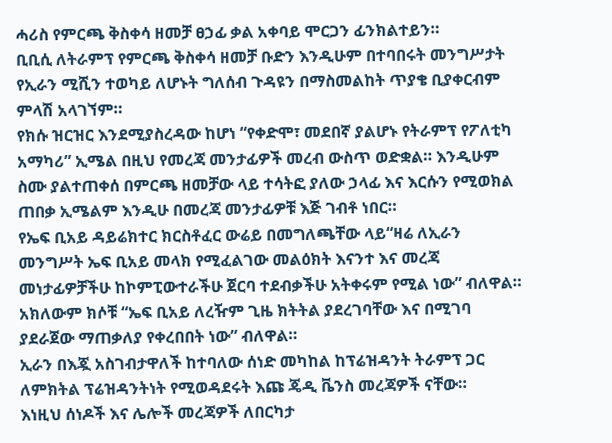ሓሪስ የምርጫ ቅስቀሳ ዘመቻ ፀኃፊ ቃል አቀባይ ሞርጋን ፊንክልተይን።
ቢቢሲ ለትራምፕ የምርጫ ቅስቀሳ ዘመቻ ቡድን እንዲሁም በተባበሩት መንግሥታት የኢራን ሚሺን ተወካይ ለሆኑት ግለሰብ ጉዳዩን በማስመልከት ጥያቄ ቢያቀርብም ምላሽ አላገኘም።
የክሱ ዝርዝር እንደሚያስረዳው ከሆነ “የቀድሞ፣ መደበኛ ያልሆኑ የትራምፕ የፖለቲካ አማካሪ” ኢሜል በዚህ የመረጃ መንታፊዎች መረብ ውስጥ ወድቋል። እንዲሁም ስሙ ያልተጠቀሰ በምርጫ ዘመቻው ላይ ተሳትፎ ያለው ኃላፊ እና እርሱን የሚወክል ጠበቃ ኢሜልም እንዲሁ በመረጃ መንታፊዎቹ እጅ ገብቶ ነበር።
የኤፍ ቢአይ ዳይሬክተር ክርስቶፈር ውሬይ በመግለጫቸው ላይ“ዛሬ ለኢራን መንግሥት ኤፍ ቢአይ መላክ የሚፈልገው መልዕክት እናንተ እና መረጃ መነታፊዎቻችሁ ከኮምፒውተራችሁ ጀርባ ተደብቃችሁ አትቀሩም የሚል ነው” ብለዋል።
አክለውም ክሶቹ “ኤፍ ቢአይ ለረዥም ጊዜ ክትትል ያደረገባቸው እና በሚገባ ያደራጀው ማጠቃለያ የቀረበበት ነው” ብለዋል።
ኢራን በእጇ አስገብታዋለች ከተባለው ሰነድ መካከል ከፕሬዝዳንት ትራምፕ ጋር ለምክትል ፕሬዝዳንትነት የሚወዳደሩት እጩ ጄዲ ቬንስ መረጃዎች ናቸው።
እነዚህ ሰነዶች እና ሌሎች መረጃዎች ለበርካታ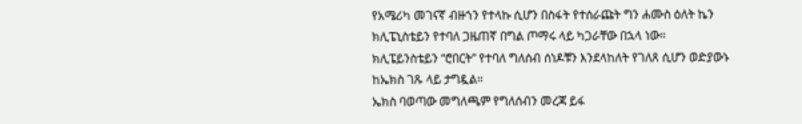የአሜሪካ መገናኛ ብዙኀን የተላኩ ሲሆን በስፋት የተሰራጩት ግን ሐሙስ ዕለት ኬን ክሊፔኒስቴይን የተባለ ጋዜጠኛ በግል ጦማሩ ላይ ካጋራቸው በኋላ ነው።
ክሊፔይንስቴይን “ሮበርት” የተባለ ግለሰብ ሰነዶቹን እንደላከለት የገለጸ ሲሆን ወድያውኑ ከኤክስ ገጹ ላይ ታግዷል።
ኤክስ ባወጣው መግለጫም የግለሰብን መረጃ ይፋ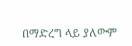በማድረግ ላይ ያለውም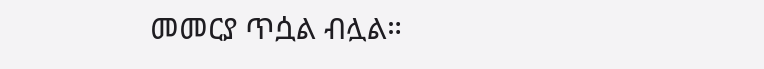መመርያ ጥሷል ብሏል።